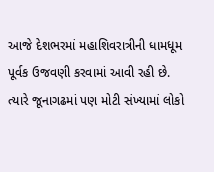આજે દેશભરમાં મહાશિવરાત્રીની ધામધૂમ પૂર્વક ઉજવણી કરવામાં આવી રહી છે. ત્યારે જૂનાગઢમાં પણ મોટી સંખ્યામાં લોકો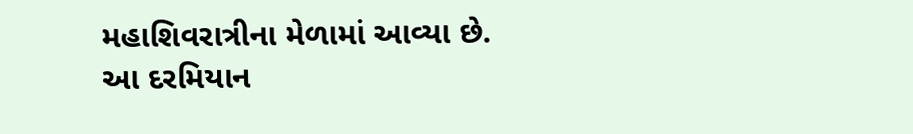મહાશિવરાત્રીના મેળામાં આવ્યા છે. આ દરમિયાન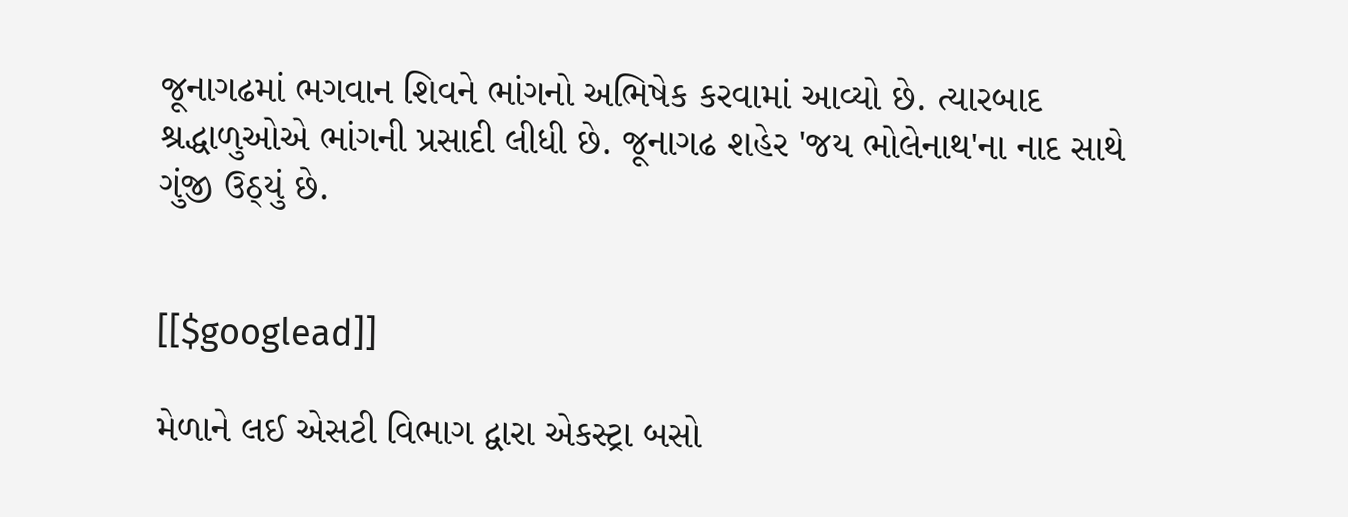જૂનાગઢમાં ભગવાન શિવને ભાંગનો અભિષેક કરવામાં આવ્યો છે. ત્યારબાદ શ્રદ્ધાળુઓએ ભાંગની પ્રસાદી લીધી છે. જૂનાગઢ શહેર 'જય ભોલેનાથ'ના નાદ સાથે ગુંજી ઉઠ્યું છે.


[[$googlead]]

મેળાને લઈ એસટી વિભાગ દ્વારા એકસ્ટ્રા બસો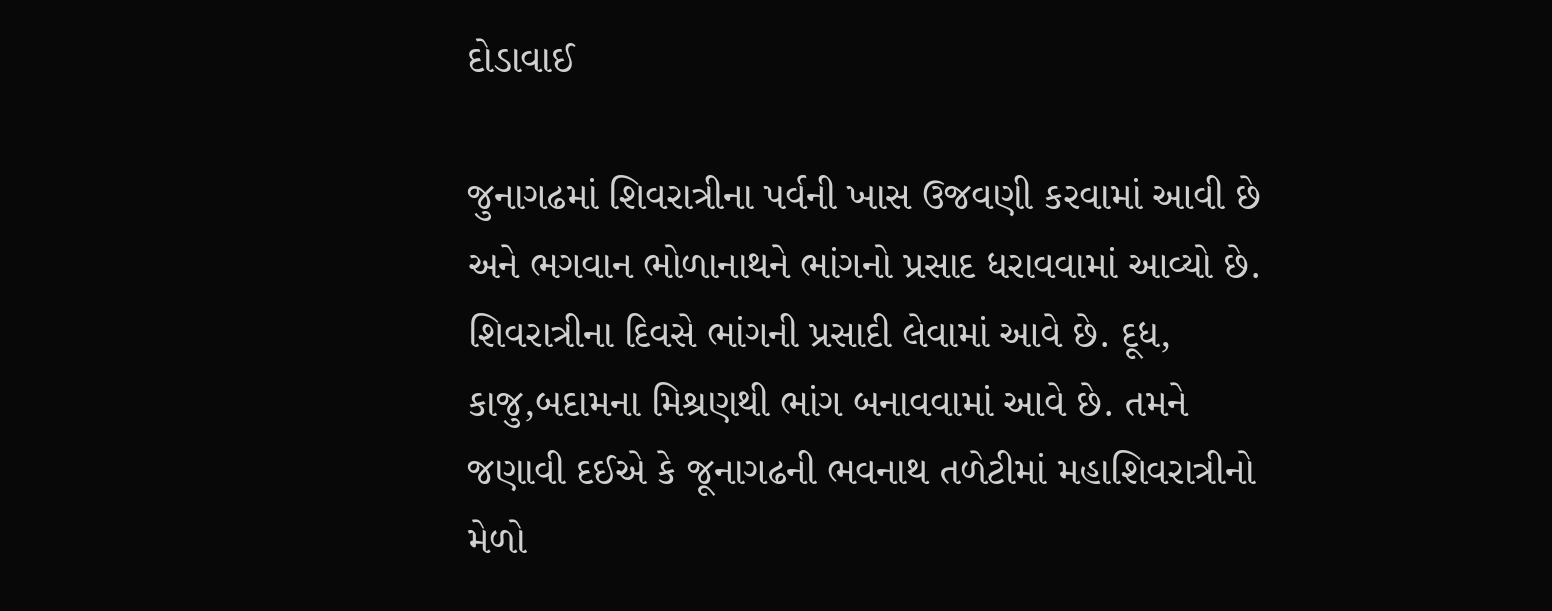દોડાવાઈ

જુનાગઢમાં શિવરાત્રીના પર્વની ખાસ ઉજવણી કરવામાં આવી છે અને ભગવાન ભોળાનાથને ભાંગનો પ્રસાદ ધરાવવામાં આવ્યો છે. શિવરાત્રીના દિવસે ભાંગની પ્રસાદી લેવામાં આવે છે. દૂધ, કાજુ,બદામના મિશ્રણથી ભાંગ બનાવવામાં આવે છે. તમને જણાવી દઈએ કે જૂનાગઢની ભવનાથ તળેટીમાં મહાશિવરાત્રીનો મેળો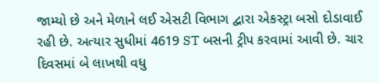જામ્યો છે અને મેળાને લઈ એસટી વિભાગ દ્વારા એકસ્ટ્રા બસો દોડાવાઈ રહી છે. અત્યાર સુધીમાં 4619 ST બસની ટ્રીપ કરવામાં આવી છે. ચાર દિવસમાં બે લાખથી વધુ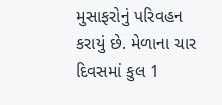મુસાફરોનું પરિવહન કરાયું છે. મેળાના ચાર દિવસમાં કુલ 1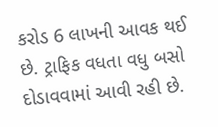કરોડ 6 લાખની આવક થઈ છે. ટ્રાફિક વધતા વધુ બસો દોડાવવામાં આવી રહી છે.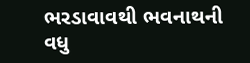ભરડાવાવથી ભવનાથની વધુ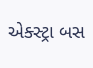એક્સ્ટ્રા બસ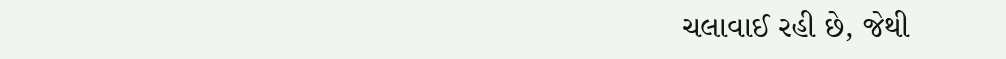ચલાવાઈ રહી છે, જેથી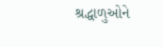શ્રદ્ધાળુઓને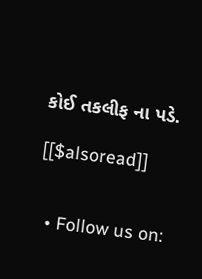કોઈ તકલીફ ના પડે.

[[$alsoread]]


  • Follow us on: